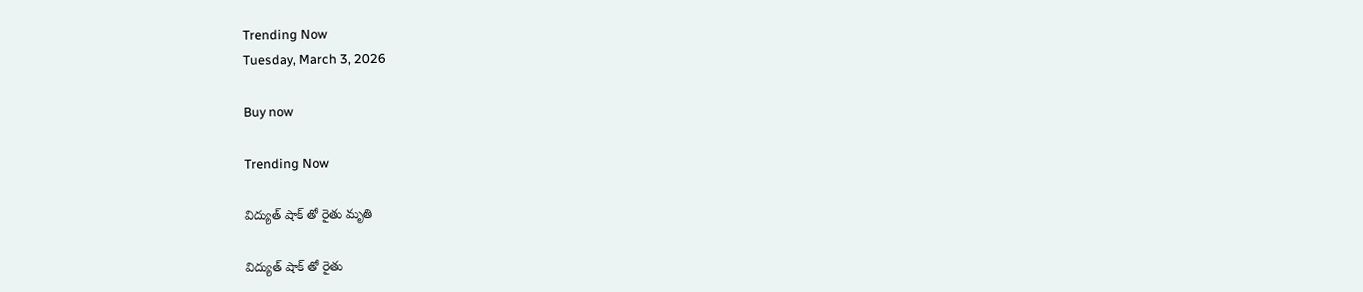Trending Now
Tuesday, March 3, 2026

Buy now

Trending Now

విద్యుత్ షాక్ తో రైతు మృతి

విద్యుత్ షాక్ తో రైతు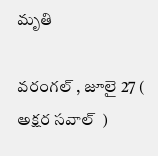మృతి

వరంగల్ , జూలై 27 (  అక్షర సవాల్  )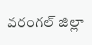వరంగల్ జిల్లా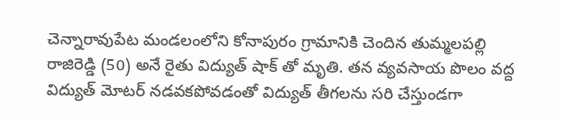చెన్నారావుపేట మండలంలోని కోనాపురం గ్రామానికి చెందిన తుమ్మలపల్లి రాజిరెడ్డి (50) అనే రైతు విద్యుత్ షాక్ తో మృతి. తన వ్యవసాయ పొలం వద్ద విద్యుత్ మోటర్ నడవకపోవడంతో విద్యుత్ తీగలను సరి చేస్తుండగా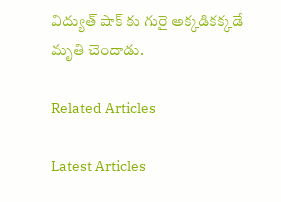విద్యుత్ షాక్ కు గురై అక్కడికక్కడే మృతి చెందాడు.

Related Articles

Latest Articles